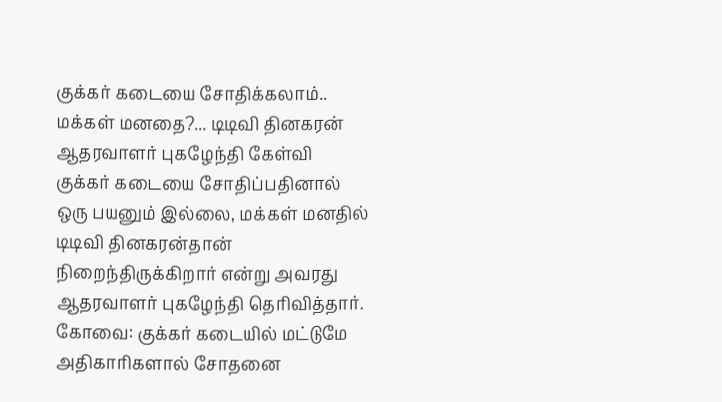குக்கர் கடையை சோதிக்கலாம்.. மக்கள் மனதை?... டிடிவி தினகரன் ஆதரவாளர் புகழேந்தி கேள்வி
குக்கர் கடையை சோதிப்பதினால் ஒரு பயனும் இல்லை, மக்கள் மனதில் டிடிவி தினகரன்தான் நிறைந்திருக்கிறார் என்று அவரது ஆதரவாளர் புகழேந்தி தெரிவித்தார்.
கோவை: குக்கர் கடையில் மட்டுமே அதிகாரிகளால் சோதனை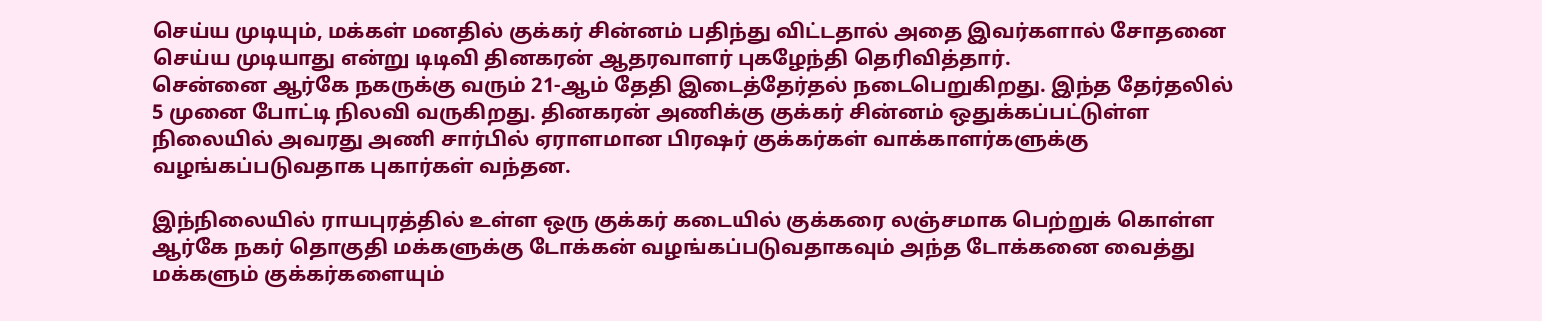செய்ய முடியும், மக்கள் மனதில் குக்கர் சின்னம் பதிந்து விட்டதால் அதை இவர்களால் சோதனை செய்ய முடியாது என்று டிடிவி தினகரன் ஆதரவாளர் புகழேந்தி தெரிவித்தார்.
சென்னை ஆர்கே நகருக்கு வரும் 21-ஆம் தேதி இடைத்தேர்தல் நடைபெறுகிறது. இந்த தேர்தலில் 5 முனை போட்டி நிலவி வருகிறது. தினகரன் அணிக்கு குக்கர் சின்னம் ஒதுக்கப்பட்டுள்ள நிலையில் அவரது அணி சார்பில் ஏராளமான பிரஷர் குக்கர்கள் வாக்காளர்களுக்கு வழங்கப்படுவதாக புகார்கள் வந்தன.

இந்நிலையில் ராயபுரத்தில் உள்ள ஒரு குக்கர் கடையில் குக்கரை லஞ்சமாக பெற்றுக் கொள்ள ஆர்கே நகர் தொகுதி மக்களுக்கு டோக்கன் வழங்கப்படுவதாகவும் அந்த டோக்கனை வைத்து மக்களும் குக்கர்களையும்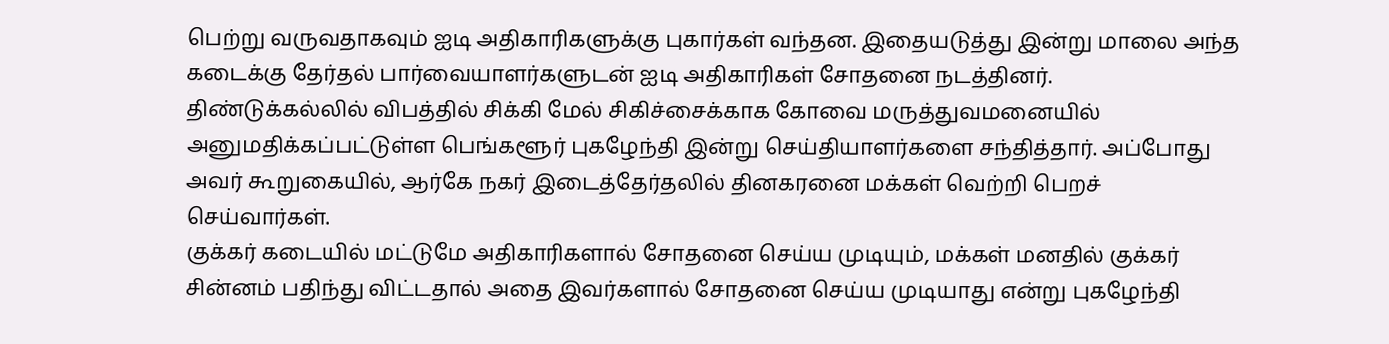பெற்று வருவதாகவும் ஐடி அதிகாரிகளுக்கு புகார்கள் வந்தன. இதையடுத்து இன்று மாலை அந்த கடைக்கு தேர்தல் பார்வையாளர்களுடன் ஐடி அதிகாரிகள் சோதனை நடத்தினர்.
திண்டுக்கல்லில் விபத்தில் சிக்கி மேல் சிகிச்சைக்காக கோவை மருத்துவமனையில் அனுமதிக்கப்பட்டுள்ள பெங்களூர் புகழேந்தி இன்று செய்தியாளர்களை சந்தித்தார். அப்போது அவர் கூறுகையில், ஆர்கே நகர் இடைத்தேர்தலில் தினகரனை மக்கள் வெற்றி பெறச் செய்வார்கள்.
குக்கர் கடையில் மட்டுமே அதிகாரிகளால் சோதனை செய்ய முடியும், மக்கள் மனதில் குக்கர் சின்னம் பதிந்து விட்டதால் அதை இவர்களால் சோதனை செய்ய முடியாது என்று புகழேந்தி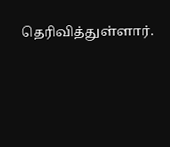தெரிவித்துள்ளார்.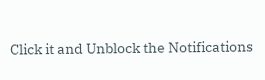Click it and Unblock the Notifications